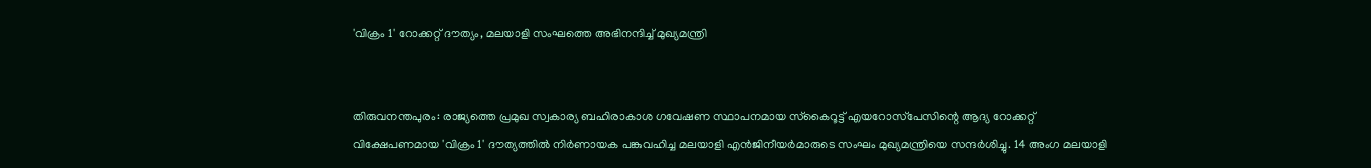'വിക്രം 1' റോക്കറ്റ് ദൗത്യം, മലയാളി സംഘത്തെ അഭിനന്ദിച്ച് മുഖ്യമന്ത്രി


തിരുവനന്തപുരം: രാജ്യത്തെ പ്രമുഖ സ്വകാര്യ ബഹിരാകാശ ഗവേഷണ സ്ഥാപനമായ സ്‌കൈറൂട്ട് എയറോസ്‌പേസിന്റെ ആദ്യ റോക്കറ്റ് വിക്ഷേപണമായ 'വിക്രം 1' ദൗത്യത്തില്‍ നിര്‍ണായക പങ്കുവഹിച്ച മലയാളി എന്‍ജിനീയര്‍മാരുടെ സംഘം മുഖ്യമന്ത്രിയെ സന്ദര്‍ശിച്ചു. 14 അംഗ മലയാളി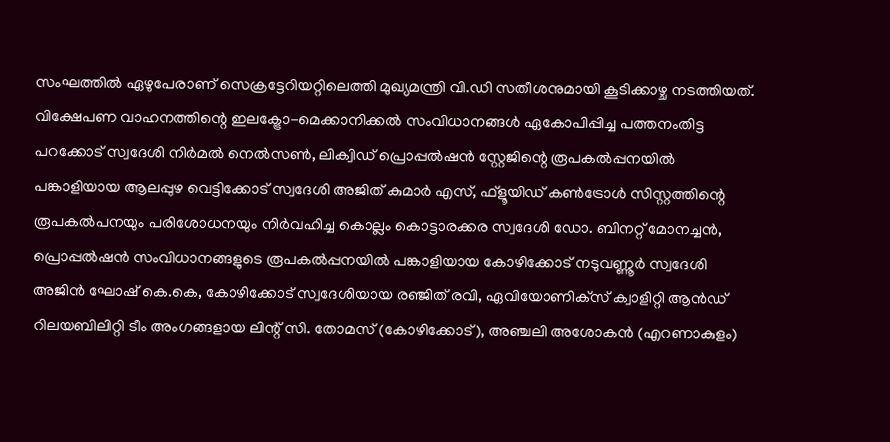സംഘത്തില്‍ ഏഴുപേരാണ് സെക്രട്ടേറിയറ്റിലെത്തി മുഖ്യമന്ത്രി വി.ഡി സതീശനുമായി കൂടിക്കാഴ്ച നടത്തിയത്. വിക്ഷേപണ വാഹനത്തിന്റെ ഇലക്ട്രോ-മെക്കാനിക്കല്‍ സംവിധാനങ്ങള്‍ ഏകോപിപ്പിച്ച പത്തനംതിട്ട പറക്കോട് സ്വദേശി നിര്‍മല്‍ നെല്‍സണ്‍, ലിക്വിഡ് പ്രൊപ്പല്‍ഷന്‍ സ്റ്റേജിന്റെ രൂപകല്‍പ്പനയില്‍ പങ്കാളിയായ ആലപ്പുഴ വെട്ടിക്കോട് സ്വദേശി അജിത് കുമാര്‍ എസ്, ഫ്‌ളൂയിഡ് കണ്‍ട്രോള്‍ സിസ്റ്റത്തിന്റെ രൂപകല്‍പനയും പരിശോധനയും നിര്‍വഹിച്ച കൊല്ലം കൊട്ടാരക്കര സ്വദേശി ഡോ. ബിനറ്റ് മോനച്ചന്‍, പ്രൊപ്പല്‍ഷന്‍ സംവിധാനങ്ങളുടെ രൂപകല്‍പ്പനയില്‍ പങ്കാളിയായ കോഴിക്കോട് നടുവണ്ണൂര്‍ സ്വദേശി അജിന്‍ ഘോഷ് കെ.കെ, കോഴിക്കോട് സ്വദേശിയായ രഞ്ജിത് രവി, ഏവിയോണിക്‌സ് ക്വാളിറ്റി ആന്‍ഡ് റിലയബിലിറ്റി ടീം അംഗങ്ങളായ ലിന്റ് സി. തോമസ് (കോഴിക്കോട്), അഞ്ചലി അശോകന്‍ (എറണാകുളം)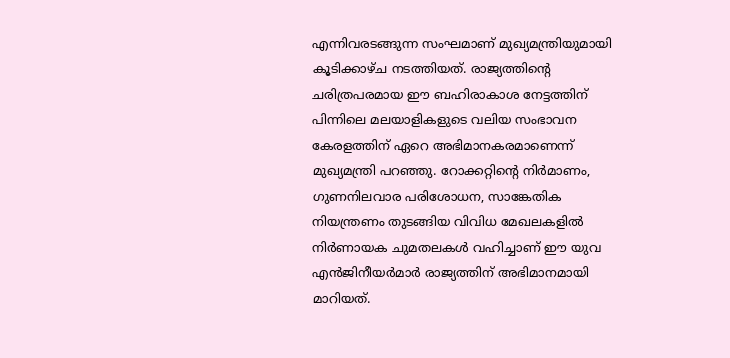എന്നിവരടങ്ങുന്ന സംഘമാണ് മുഖ്യമന്ത്രിയുമായി കൂടിക്കാഴ്ച നടത്തിയത്. രാജ്യത്തിന്റെ ചരിത്രപരമായ ഈ ബഹിരാകാശ നേട്ടത്തിന് പിന്നിലെ മലയാളികളുടെ വലിയ സംഭാവന കേരളത്തിന് ഏറെ അഭിമാനകരമാണെന്ന് മുഖ്യമന്ത്രി പറഞ്ഞു. റോക്കറ്റിന്റെ നിര്‍മാണം, ഗുണനിലവാര പരിശോധന, സാങ്കേതിക നിയന്ത്രണം തുടങ്ങിയ വിവിധ മേഖലകളില്‍ നിര്‍ണായക ചുമതലകള്‍ വഹിച്ചാണ് ഈ യുവ എന്‍ജിനീയര്‍മാര്‍ രാജ്യത്തിന് അഭിമാനമായി മാറിയത്.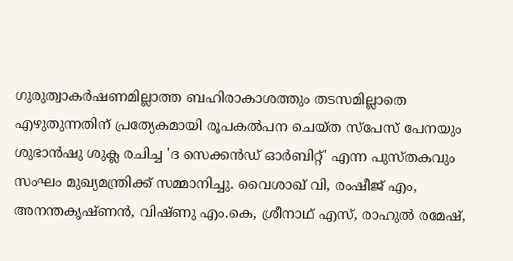ഗുരുത്വാകര്‍ഷണമില്ലാത്ത ബഹിരാകാശത്തും തടസമില്ലാതെ എഴുതുന്നതിന് പ്രത്യേകമായി രൂപകല്‍പന ചെയ്ത സ്‌പേസ് പേനയും ശുഭാന്‍ഷു ശുക്ല രചിച്ച 'ദ സെക്കന്‍ഡ് ഓര്‍ബിറ്റ്' എന്ന പുസ്തകവും സംഘം മുഖ്യമന്ത്രിക്ക് സമ്മാനിച്ചു. വൈശാഖ് വി, രംഷീജ് എം, അനന്തകൃഷ്ണന്‍, വിഷ്ണു എം.കെ, ശ്രീനാഥ് എസ്, രാഹുല്‍ രമേഷ്,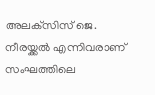അലക്‌സിസ് ജെ. നീരയ്ക്കല്‍ എന്നിവരാണ് സംഘത്തിലെ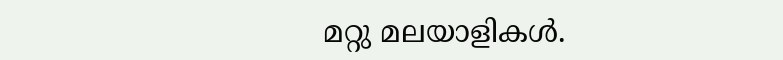മറ്റു മലയാളികള്‍.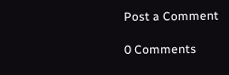Post a Comment

0 Comments